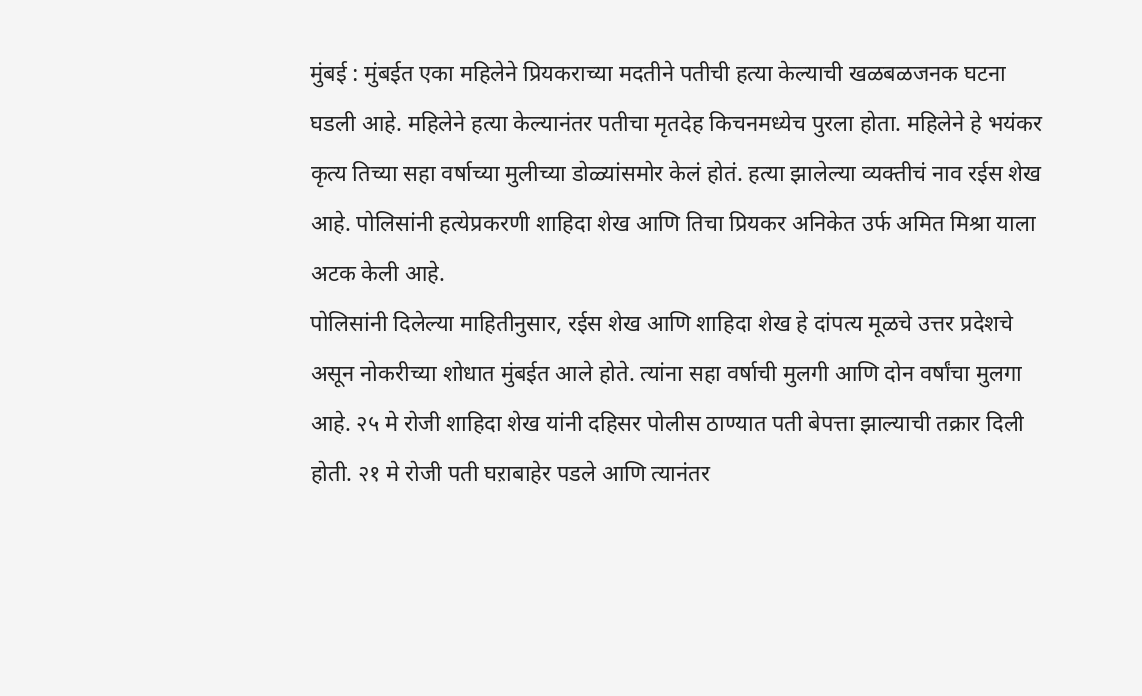मुंबई : मुंबईत एका महिलेने प्रियकराच्या मदतीने पतीची हत्या केल्याची खळबळजनक घटना घडली आहे. महिलेने हत्या केल्यानंतर पतीचा मृतदेह किचनमध्येच पुरला होता. महिलेने हे भयंकर कृत्य तिच्या सहा वर्षाच्या मुलीच्या डोळ्यांसमोर केलं होतं. हत्या झालेल्या व्यक्तीचं नाव रईस शेख आहे. पोलिसांनी हत्येप्रकरणी शाहिदा शेख आणि तिचा प्रियकर अनिकेत उर्फ अमित मिश्रा याला अटक केली आहे.
पोलिसांनी दिलेल्या माहितीनुसार, रईस शेख आणि शाहिदा शेख हे दांपत्य मूळचे उत्तर प्रदेशचे असून नोकरीच्या शोधात मुंबईत आले होते. त्यांना सहा वर्षाची मुलगी आणि दोन वर्षांचा मुलगा आहे. २५ मे रोजी शाहिदा शेख यांनी दहिसर पोलीस ठाण्यात पती बेपत्ता झाल्याची तक्रार दिली होती. २१ मे रोजी पती घऱाबाहेर पडले आणि त्यानंतर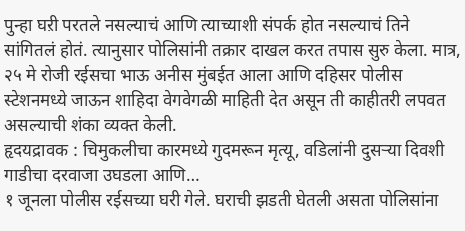पुन्हा घऱी परतले नसल्याचं आणि त्याच्याशी संपर्क होत नसल्याचं तिने सांगितलं होतं. त्यानुसार पोलिसांनी तक्रार दाखल करत तपास सुरु केला. मात्र, २५ मे रोजी रईसचा भाऊ अनीस मुंबईत आला आणि दहिसर पोलीस स्टेशनमध्ये जाऊन शाहिदा वेगवेगळी माहिती देत असून ती काहीतरी लपवत असल्याची शंका व्यक्त केली.
हृदयद्रावक : चिमुकलीचा कारमध्ये गुदमरून मृत्यू, वडिलांनी दुसऱ्या दिवशी गाडीचा दरवाजा उघडला आणि…
१ जूनला पोलीस रईसच्या घरी गेले. घराची झडती घेतली असता पोलिसांना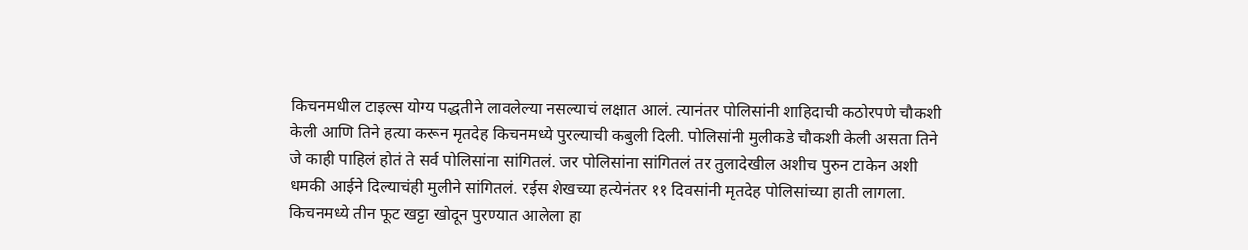किचनमधील टाइल्स योग्य पद्धतीने लावलेल्या नसल्याचं लक्षात आलं. त्यानंतर पोलिसांनी शाहिदाची कठोरपणे चौकशी केली आणि तिने हत्या करून मृतदेह किचनमध्ये पुरल्याची कबुली दिली. पोलिसांनी मुलीकडे चौकशी केली असता तिने जे काही पाहिलं होतं ते सर्व पोलिसांना सांगितलं. जर पोलिसांना सांगितलं तर तुलादेखील अशीच पुरुन टाकेन अशी धमकी आईने दिल्याचंही मुलीने सांगितलं. रईस शेखच्या हत्येनंतर ११ दिवसांनी मृतदेह पोलिसांच्या हाती लागला. किचनमध्ये तीन फूट खट्टा खोदून पुरण्यात आलेला हा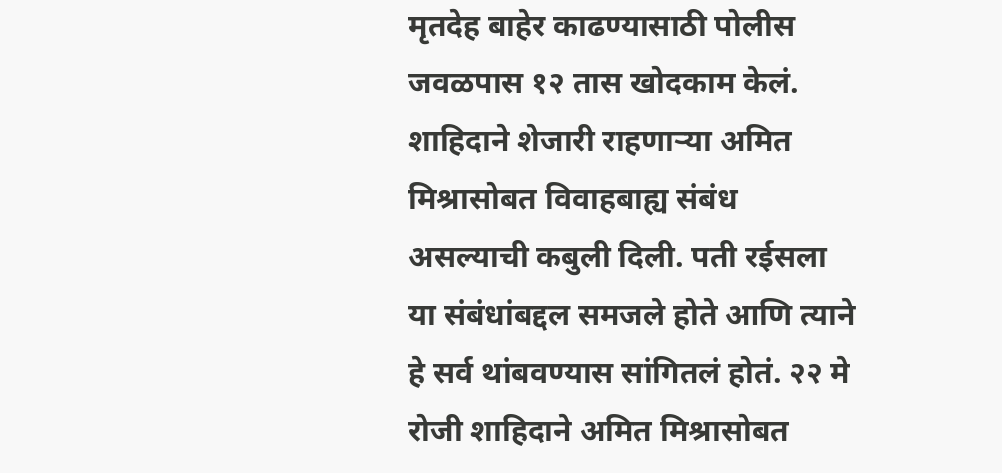मृतदेह बाहेर काढण्यासाठी पोलीस जवळपास १२ तास खोदकाम केलं.
शाहिदाने शेजारी राहणाऱ्या अमित मिश्रासोबत विवाहबाह्य संबंध असल्याची कबुली दिली. पती रईसला या संबंधांबद्दल समजले होते आणि त्याने हे सर्व थांबवण्यास सांगितलं होतं. २२ मे रोजी शाहिदाने अमित मिश्रासोबत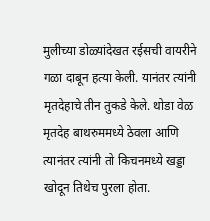मुलीच्या डोळ्यांदेखत रईसची वायरीने गळा दाबून हत्या केली. यानंतर त्यांनी मृतदेहाचे तीन तुकडे केले. थोडा वेळ मृतदेह बाथरुममध्ये ठेवला आणि त्यानंतर त्यांनी तो किचनमध्ये खड्डा खोदून तिथेच पुरला होता.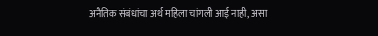अनैतिक संबंधांचा अर्थ महिला चांगली आई नाही, असा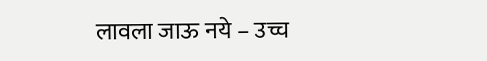लावला जाऊ नये – उच्च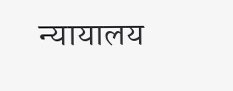न्यायालय